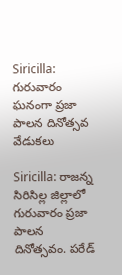Siricilla: గురువారం ఘనంగా ప్రజా పాలన దినోత్సవ వేడుకలు

Siricilla: రాజన్న సిరిసిల్ల జిల్లాలో గురువారం ప్రజా పాలన దినోత్సవం. పరేడ్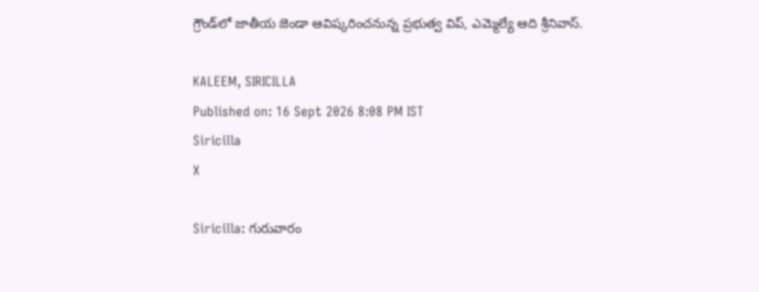గ్రౌండ్‌లో జాతీయ జెండా ఆవిష్కరించనున్న ప్రభుత్వ విప్, ఎమ్మెల్యే ఆది శ్రీనివాస్.

KALEEM, SIRICILLA
Published on: 16 Sept 2026 8:08 PM IST
Siricilla
X

Siricilla: గురువారం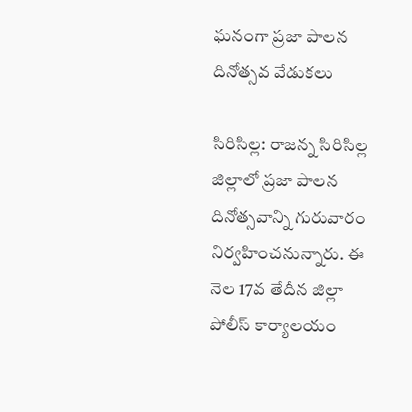ఘనంగా ప్రజా పాలన దినోత్సవ వేడుకలు

సిరిసిల్ల: రాజన్న సిరిసిల్ల జిల్లాలో ప్రజా పాలన దినోత్సవాన్ని గురువారం నిర్వహించనున్నారు. ఈ నెల 17వ తేదీన జిల్లా పోలీస్ కార్యాలయం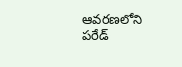ఆవరణలోని పరేడ్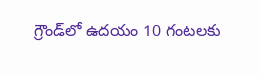గ్రౌండ్‌లో ఉదయం 10 గంటలకు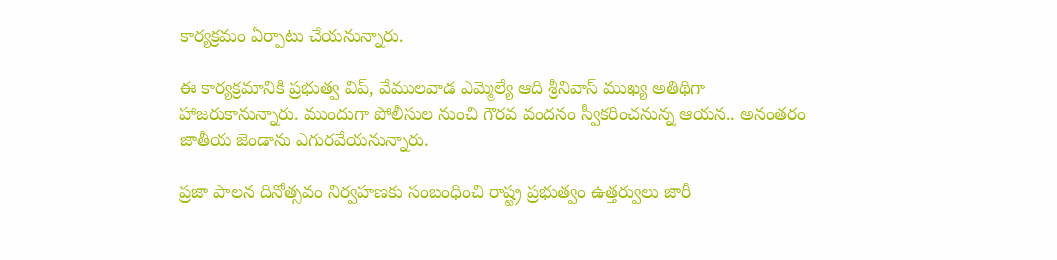కార్యక్రమం ఏర్పాటు చేయనున్నారు.

ఈ కార్యక్రమానికి ప్రభుత్వ విప్, వేములవాడ ఎమ్మెల్యే ఆది శ్రీనివాస్ ముఖ్య అతిథిగా హాజరుకానున్నారు. ముందుగా పోలీసుల నుంచి గౌరవ వందనం స్వీకరించనున్న ఆయన.. అనంతరం జాతీయ జెండాను ఎగురవేయనున్నారు.

ప్రజా పాలన దినోత్సవం నిర్వహణకు సంబంధించి రాష్ట్ర ప్రభుత్వం ఉత్తర్వులు జారీ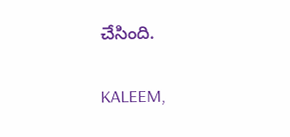చేసింది.

KALEEM,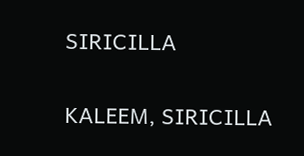SIRICILLA

KALEEM, SIRICILLA